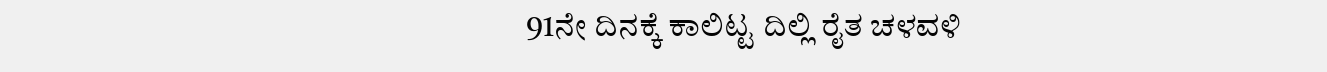91ನೇ ದಿನಕ್ಕೆ ಕಾಲಿಟ್ಟ ದಿಲ್ಲಿ ರೈತ ಚಳವಳಿ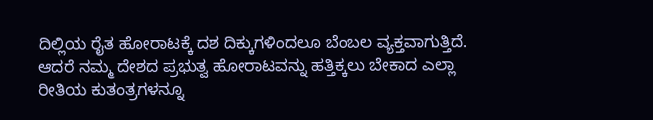ದಿಲ್ಲಿಯ ರೈತ ಹೋರಾಟಕ್ಕೆ ದಶ ದಿಕ್ಕುಗಳಿಂದಲೂ ಬೆಂಬಲ ವ್ಯಕ್ತವಾಗುತ್ತಿದೆ. ಆದರೆ ನಮ್ಮ ದೇಶದ ಪ್ರಭುತ್ವ ಹೋರಾಟವನ್ನು ಹತ್ತಿಕ್ಕಲು ಬೇಕಾದ ಎಲ್ಲಾ ರೀತಿಯ ಕುತಂತ್ರಗಳನ್ನೂ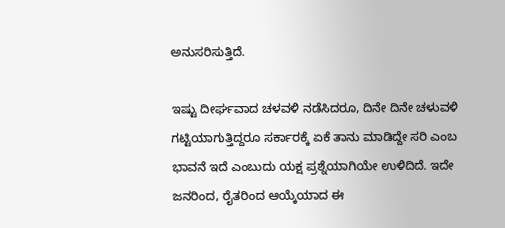ಅನುಸರಿಸುತ್ತಿದೆ.

ಇಷ್ಟು ದೀರ್ಘವಾದ ಚಳವಳಿ ನಡೆಸಿದರೂ, ದಿನೇ ದಿನೇ ಚಳುವಳಿ ಗಟ್ಟಿಯಾಗುತ್ತಿದ್ದರೂ ಸರ್ಕಾರಕ್ಕೆ ಏಕೆ ತಾನು ಮಾಡಿದ್ದೇ ಸರಿ ಎಂಬ ಭಾವನೆ ಇದೆ ಎಂಬುದು ಯಕ್ಷ ಪ್ರಶ್ನೆಯಾಗಿಯೇ ಉಳಿದಿದೆ. ಇದೇ ಜನರಿಂದ, ರೈತರಿಂದ ಆಯ್ಕೆಯಾದ ಈ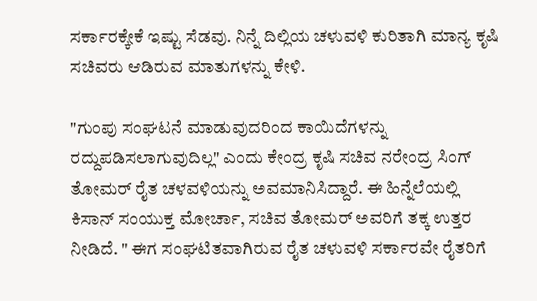ಸರ್ಕಾರಕ್ಕೇಕೆ ಇಷ್ಟು ಸೆಡವು. ನಿನ್ನೆ ದಿಲ್ಲಿಯ ಚಳುವಳಿ ಕುರಿತಾಗಿ ಮಾನ್ಯ ಕೃಷಿ ಸಚಿವರು ಆಡಿರುವ ಮಾತುಗಳನ್ನು ಕೇಳಿ.

"ಗುಂಪು ಸಂಘಟನೆ ಮಾಡುವುದರಿಂದ ಕಾಯಿದೆಗಳನ್ನು ರದ್ದುಪಡಿಸಲಾಗುವುದಿಲ್ಲ" ಎಂದು ಕೇಂದ್ರ ಕೃಷಿ ಸಚಿವ ನರೇಂದ್ರ ಸಿಂಗ್ ತೋಮರ್ ರೈತ ಚಳವಳಿಯನ್ನು ಅವಮಾನಿಸಿದ್ದಾರೆ. ಈ ಹಿನ್ನೆಲೆಯಲ್ಲಿ ಕಿಸಾನ್ ಸಂಯುಕ್ತ ಮೋರ್ಚಾ, ಸಚಿವ ತೋಮರ್ ಅವರಿಗೆ ತಕ್ಕ ಉತ್ತರ ನೀಡಿದೆ. " ಈಗ ಸಂಘಟಿತವಾಗಿರುವ ರೈತ ಚಳುವಳಿ ಸರ್ಕಾರವೇ ರೈತರಿಗೆ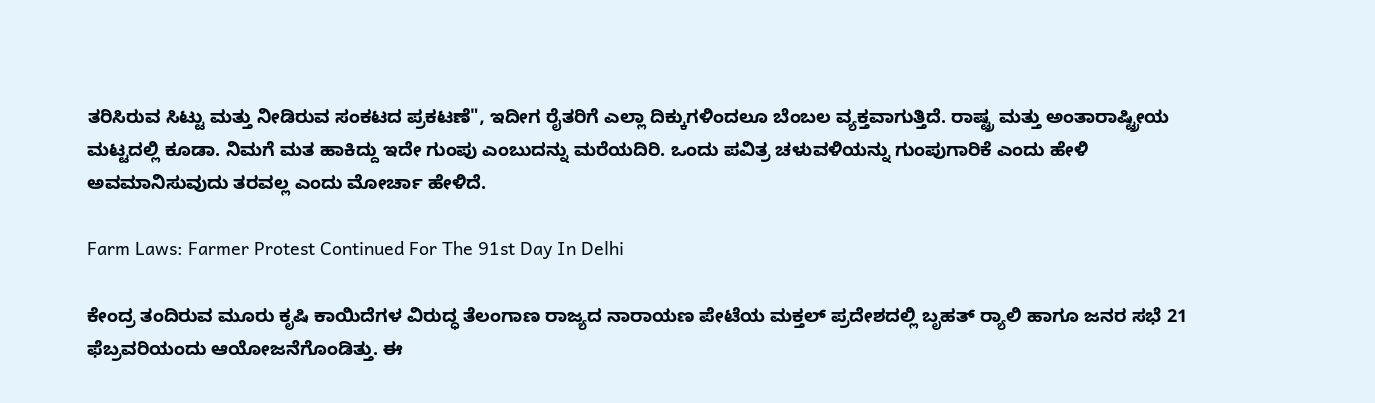ತರಿಸಿರುವ ಸಿಟ್ಟು ಮತ್ತು ನೀಡಿರುವ ಸಂಕಟದ ಪ್ರಕಟಣೆ", ಇದೀಗ ರೈತರಿಗೆ ಎಲ್ಲಾ ದಿಕ್ಕುಗಳಿಂದಲೂ ಬೆಂಬಲ ವ್ಯಕ್ತವಾಗುತ್ತಿದೆ. ರಾಷ್ಟ್ರ ಮತ್ತು ಅಂತಾರಾಷ್ಟ್ರೀಯ ಮಟ್ಟದಲ್ಲಿ ಕೂಡಾ. ನಿಮಗೆ ಮತ ಹಾಕಿದ್ದು ಇದೇ ಗುಂಪು ಎಂಬುದನ್ನು ಮರೆಯದಿರಿ. ಒಂದು ಪವಿತ್ರ ಚಳುವಳಿಯನ್ನು ಗುಂಪುಗಾರಿಕೆ ಎಂದು ಹೇಳಿ ಅವಮಾನಿಸುವುದು ತರವಲ್ಲ ಎಂದು ಮೋರ್ಚಾ ಹೇಳಿದೆ.

Farm Laws: Farmer Protest Continued For The 91st Day In Delhi

ಕೇಂದ್ರ ತಂದಿರುವ ಮೂರು ಕೃಷಿ ಕಾಯಿದೆಗಳ ವಿರುದ್ಧ ತೆಲಂಗಾಣ ರಾಜ್ಯದ ನಾರಾಯಣ ಪೇಟೆಯ ಮಕ್ತಲ್ ಪ್ರದೇಶದಲ್ಲಿ ಬೃಹತ್ ರ್‍ಯಾಲಿ ಹಾಗೂ ಜನರ ಸಭೆ 21 ಫೆಬ್ರವರಿಯಂದು ಆಯೋಜನೆಗೊಂಡಿತ್ತು. ಈ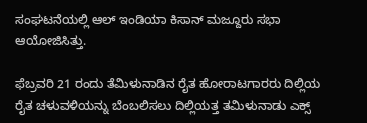ಸಂಘಟನೆಯಲ್ಲಿ ಆಲ್ ಇಂಡಿಯಾ ಕಿಸಾನ್ ಮಜ್ದೂರು ಸಭಾ ಆಯೋಜಿಸಿತ್ತು.

ಫೆಬ್ರವರಿ 21 ರಂದು ತೆಮಿಳುನಾಡಿನ ರೈತ ಹೋರಾಟಗಾರರು ದಿಲ್ಲಿಯ ರೈತ ಚಳುವಳಿಯನ್ನು ಬೆಂಬಲಿಸಲು ದಿಲ್ಲಿಯತ್ತ ತಮಿಳುನಾಡು ಎಕ್ಸ್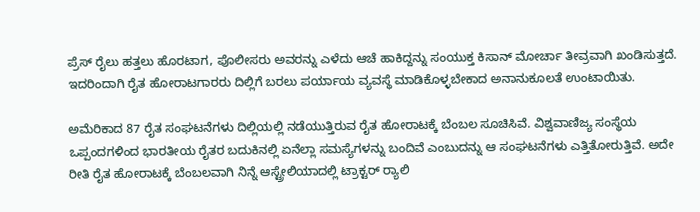ಪ್ರೆಸ್ ರೈಲು ಹತ್ತಲು ಹೊರಟಾಗ, ಪೊಲೀಸರು ಅವರನ್ನು ಎಳೆದು ಆಚೆ ಹಾಕಿದ್ದನ್ನು ಸಂಯುಕ್ತ ಕಿಸಾನ್ ಮೋರ್ಚಾ ತೀವ್ರವಾಗಿ ಖಂಡಿಸುತ್ತದೆ. ಇದರಿಂದಾಗಿ ರೈತ ಹೋರಾಟಗಾರರು ದಿಲ್ಲಿಗೆ ಬರಲು ಪರ್ಯಾಯ ವ್ಯವಸ್ಥೆ ಮಾಡಿಕೊಳ್ಳಬೇಕಾದ ಅನಾನುಕೂಲತೆ ಉಂಟಾಯಿತು.

ಅಮೆರಿಕಾದ 87 ರೈತ ಸಂಘಟನೆಗಳು ದಿಲ್ಲಿಯಲ್ಲಿ ನಡೆಯುತ್ತಿರುವ ರೈತ ಹೋರಾಟಕ್ಕೆ ಬೆಂಬಲ ಸೂಚಿಸಿವೆ. ವಿಶ್ವವಾಣಿಜ್ಯ ಸಂಸ್ಥೆಯ ಒಪ್ಪಂದಗಳಿಂದ ಭಾರತೀಯ ರೈತರ ಬದುಕಿನಲ್ಲಿ ಏನೆಲ್ಲಾ ಸಮಸ್ಯೆಗಳನ್ನು ಬಂದಿವೆ ಎಂಬುದನ್ನು ಆ ಸಂಘಟನೆಗಳು ಎತ್ತಿತೋರುತ್ತಿವೆ. ಅದೇ ರೀತಿ ರೈತ ಹೋರಾಟಕ್ಕೆ ಬೆಂಬಲವಾಗಿ ನಿನ್ನೆ ಆಸ್ಟ್ರೇಲಿಯಾದಲ್ಲಿ ಟ್ರಾಕ್ಟರ್ ರ್‍ಯಾಲಿ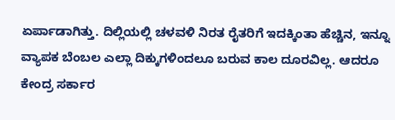ಏರ್ಪಾಡಾಗಿತ್ತು. ದಿಲ್ಲಿಯಲ್ಲಿ ಚಳವಳಿ ನಿರತ ರೈತರಿಗೆ ಇದಕ್ಕಿಂತಾ ಹೆಚ್ಚಿನ, ಇನ್ನೂ ವ್ಯಾಪಕ ಬೆಂಬಲ ಎಲ್ಲಾ ದಿಕ್ಕುಗಳಿಂದಲೂ ಬರುವ ಕಾಲ ದೂರವಿಲ್ಲ. ಆದರೂ ಕೇಂದ್ರ ಸರ್ಕಾರ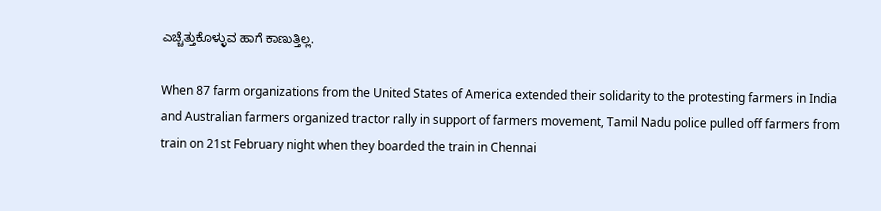ಎಚ್ಚೆತ್ತುಕೊಳ್ಳುವ ಹಾಗೆ ಕಾಣುತ್ತಿಲ್ಲ.

When 87 farm organizations from the United States of America extended their solidarity to the protesting farmers in India and Australian farmers organized tractor rally in support of farmers movement, Tamil Nadu police pulled off farmers from train on 21st February night when they boarded the train in Chennai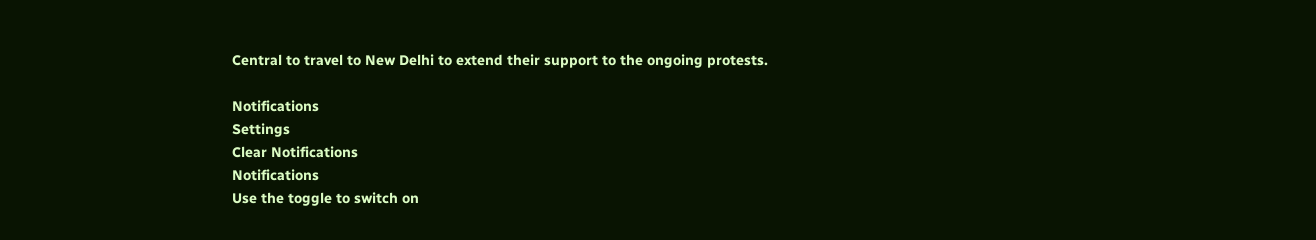Central to travel to New Delhi to extend their support to the ongoing protests.

Notifications
Settings
Clear Notifications
Notifications
Use the toggle to switch on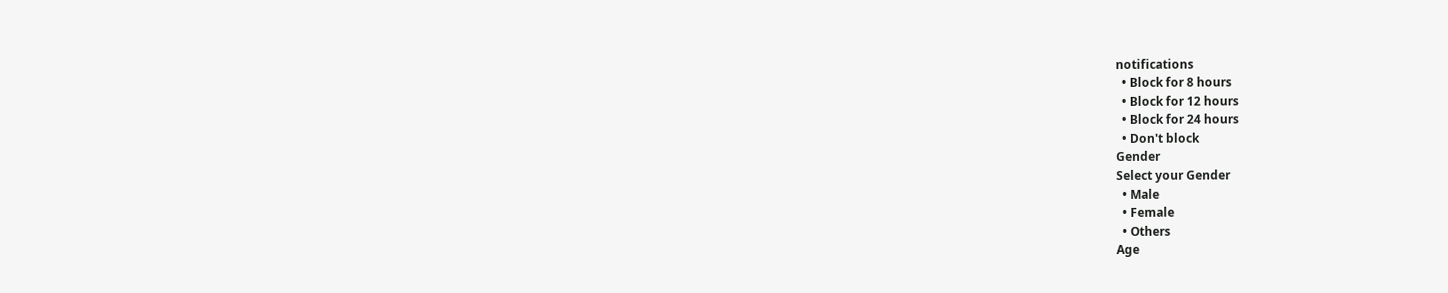notifications
  • Block for 8 hours
  • Block for 12 hours
  • Block for 24 hours
  • Don't block
Gender
Select your Gender
  • Male
  • Female
  • Others
Age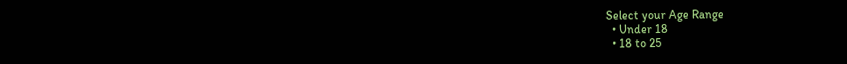Select your Age Range
  • Under 18
  • 18 to 25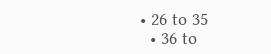• 26 to 35
  • 36 to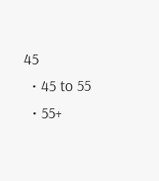45
  • 45 to 55
  • 55+